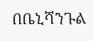በቤኒሻንጉል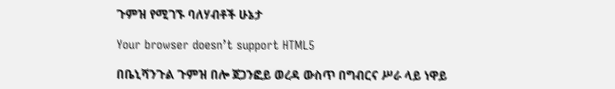ጉምዝ የሚገኙ ባለሃብቶች ሁኔታ

Your browser doesn’t support HTML5

በቤኒሻንጉል ጉምዝ በሎ ጀጋንፎይ ወረዳ ውስጥ በግብርና ሥራ ላይ ነዋይ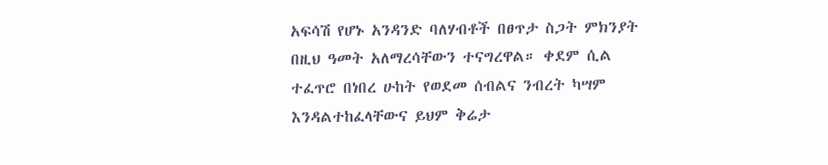አፍሳሽ የሆኑ አንዳንድ ባለሃብቶች በፀጥታ ስጋት ምክንያት በዚህ ዓመት አለማረሳቸውን ተናግረዋል። ቀደም ሲል ተፈጥሮ በነበረ ሁከት የወደመ ሰብልና ንብረት ካሣም እንዳልተከፈላቸውና ይህም ቅሬታ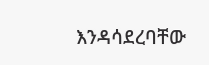እንዳሳደረባቸው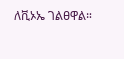ለቪኦኤ ገልፀዋል።